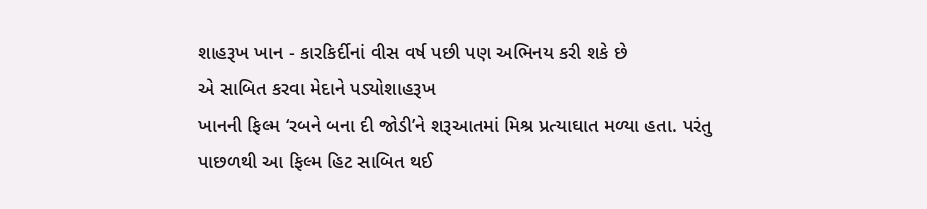શાહરૂખ ખાન - કારકિર્દીનાં વીસ વર્ષ પછી પણ અભિનય કરી શકે છે
એ સાબિત કરવા મેદાને પડ્યોશાહરૂખ
ખાનની ફિલ્મ ‘રબને બના દી જોડી’ને શરૂઆતમાં મિશ્ર પ્રત્યાઘાત મળ્યા હતા. પરંતુ
પાછળથી આ ફિલ્મ હિટ સાબિત થઈ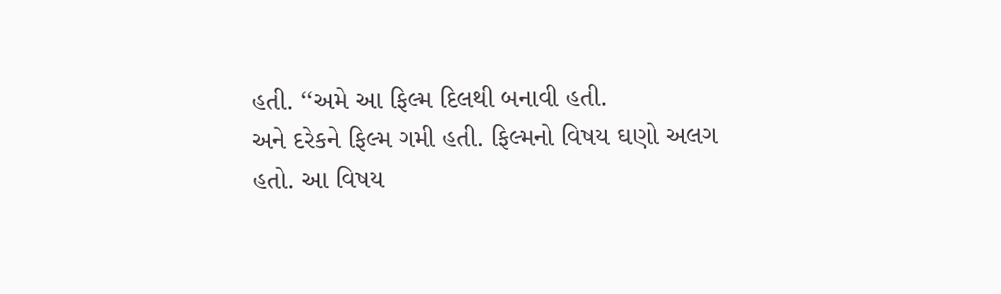હતી. ‘‘અમે આ ફિલ્મ દિલથી બનાવી હતી.
અને દરેકને ફિલ્મ ગમી હતી. ફિલ્મનો વિષય ઘણો અલગ હતો. આ વિષય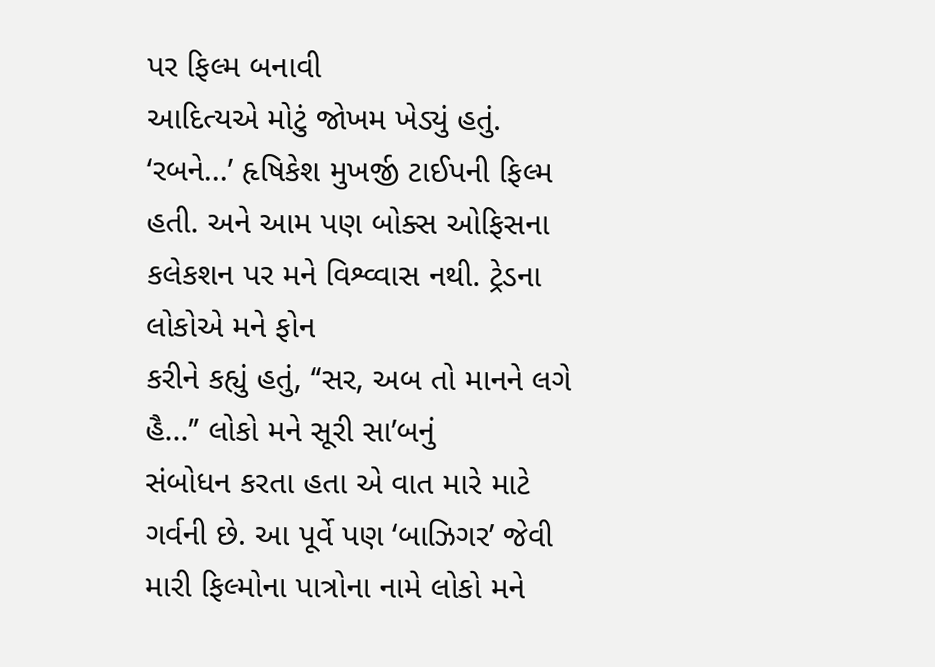પર ફિલ્મ બનાવી
આદિત્યએ મોટું જોખમ ખેડ્યું હતું. ‘રબને...’ હૃષિકેશ મુખર્જી ટાઈપની ફિલ્મ
હતી. અને આમ પણ બોક્સ ઓફિસના કલેકશન પર મને વિશ્વ્વાસ નથી. ટ્રેડના લોકોએ મને ફોન
કરીને કહ્યું હતું, ‘‘સર, અબ તો માનને લગે હૈ...’’ લોકો મને સૂરી સા’બનું
સંબોધન કરતા હતા એ વાત મારે માટે ગર્વની છે. આ પૂર્વે પણ ‘બાઝિગર’ જેવી
મારી ફિલ્મોના પાત્રોના નામે લોકો મને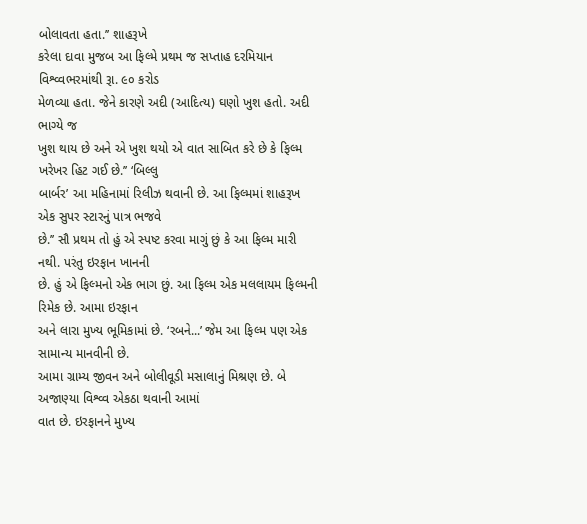બોલાવતા હતા.’’ શાહરૂખે
કરેલા દાવા મુજબ આ ફિલ્મે પ્રથમ જ સપ્તાહ દરમિયાન વિશ્વ્વભરમાંથી રૂા. ૯૦ કરોડ
મેળવ્યા હતા. જેને કારણે અદી (આદિત્ય) ઘણો ખુશ હતો. અદી ભાગ્યે જ
ખુશ થાય છે અને એ ખુશ થયો એ વાત સાબિત કરે છે કે ફિલ્મ ખરેખર હિટ ગઈ છે.’’ ‘બિલ્લુ
બાર્બર’ આ મહિનામાં રિલીઝ થવાની છે. આ ફિલ્મમાં શાહરૂખ એક સુપર સ્ટારનું પાત્ર ભજવે
છે.’’ સૌ પ્રથમ તો હું એ સ્પષ્ટ કરવા માગું છું કે આ ફિલ્મ મારી નથી. પરંતુ ઇરફાન ખાનની
છે. હું એ ફિલ્મનો એક ભાગ છું. આ ફિલ્મ એક મલલાયમ ફિલ્મની રિમેક છે. આમા ઇરફાન
અને લારા મુખ્ય ભૂમિકામાં છે. ‘રબને...’ જેમ આ ફિલ્મ પણ એક સામાન્ય માનવીની છે.
આમા ગ્રામ્ય જીવન અને બોલીવૂડી મસાલાનું મિશ્રણ છે. બે અજાણ્યા વિશ્વ્વ એકઠા થવાની આમાં
વાત છે. ઇરફાનને મુખ્ય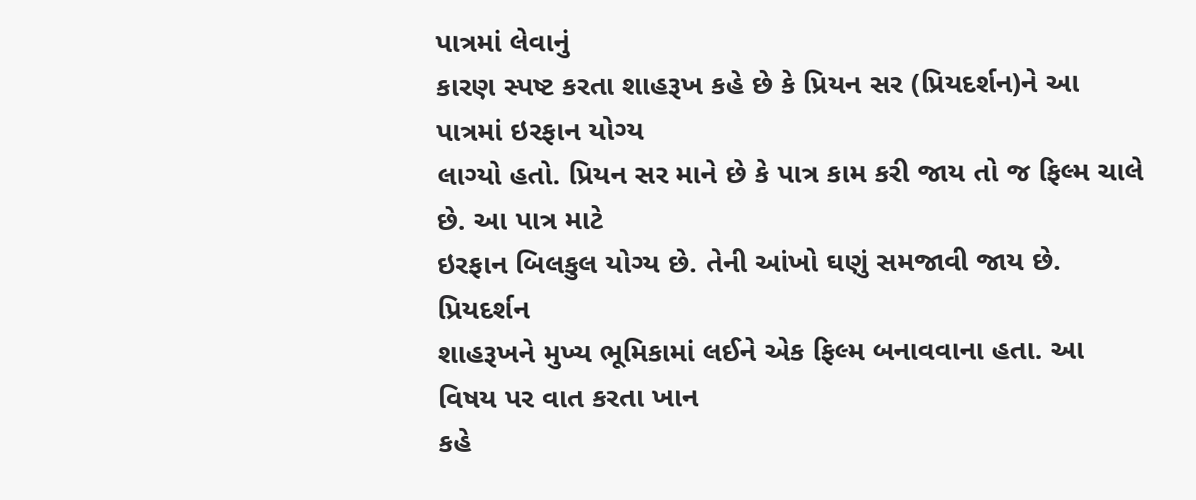પાત્રમાં લેવાનું
કારણ સ્પષ્ટ કરતા શાહરૂખ કહે છે કે પ્રિયન સર (પ્રિયદર્શન)ને આ પાત્રમાં ઇરફાન યોગ્ય
લાગ્યો હતો. પ્રિયન સર માને છે કે પાત્ર કામ કરી જાય તો જ ફિલ્મ ચાલે છે. આ પાત્ર માટે
ઇરફાન બિલકુલ યોગ્ય છે. તેની આંખો ઘણું સમજાવી જાય છે. પ્રિયદર્શન
શાહરૂખને મુખ્ય ભૂમિકામાં લઈને એક ફિલ્મ બનાવવાના હતા. આ વિષય પર વાત કરતા ખાન
કહે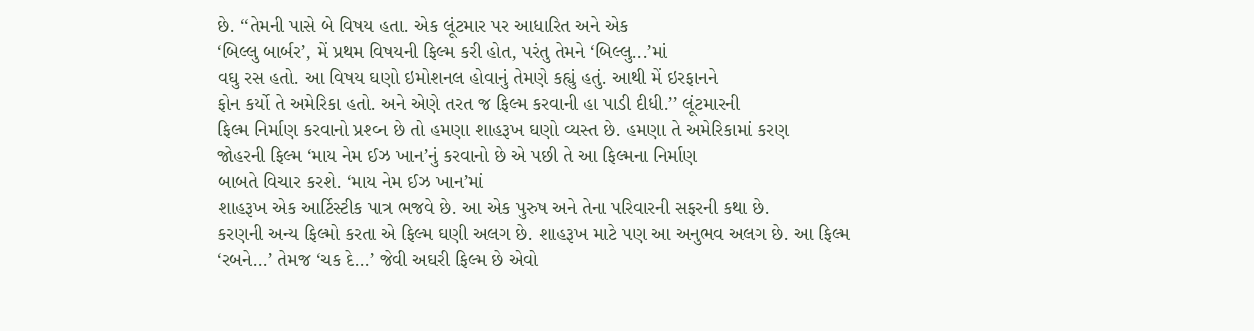છે. ‘‘તેમની પાસે બે વિષય હતા. એક લૂંટમાર પર આધારિત અને એક
‘બિલ્લુ બાર્બર’, મેં પ્રથમ વિષયની ફિલ્મ કરી હોત, પરંતુ તેમને ‘બિલ્લુ...’માં
વઘુ રસ હતો. આ વિષય ઘણો ઇમોશનલ હોવાનું તેમણે કહ્યું હતું. આથી મેં ઇરફાનને
ફોન કર્યો તે અમેરિકા હતો. અને એણે તરત જ ફિલ્મ કરવાની હા પાડી દીધી.’’ લૂંટમારની
ફિલ્મ નિર્માણ કરવાનો પ્રશ્વ્ન છે તો હમણા શાહરૂખ ઘણો વ્યસ્ત છે. હમણા તે અમેરિકામાં કરણ
જોહરની ફિલ્મ ‘માય નેમ ઈઝ ખાન’નું કરવાનો છે એ પછી તે આ ફિલ્મના નિર્માણ
બાબતે વિચાર કરશે. ‘માય નેમ ઈઝ ખાન’માં
શાહરૂખ એક આર્ટિસ્ટીક પાત્ર ભજવે છે. આ એક પુરુષ અને તેના પરિવારની સફરની કથા છે.
કરણની અન્ય ફિલ્મો કરતા એ ફિલ્મ ઘણી અલગ છે. શાહરૂખ માટે પણ આ અનુભવ અલગ છે. આ ફિલ્મ
‘રબને...’ તેમજ ‘ચક દે...’ જેવી અઘરી ફિલ્મ છે એવો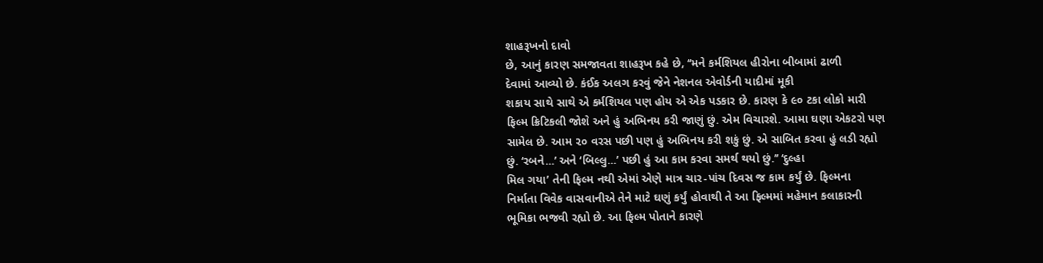શાહરૂખનો દાવો
છે, આનું કારણ સમજાવતા શાહરૂખ કહે છે, ‘‘મને કર્મશિયલ હીરોના બીબામાં ઢાળી
દેવામાં આવ્યો છે. કંઈક અલગ કરવું જેને નેશનલ એવોર્ડની યાદીમાં મૂકી
શકાય સાથે સાથે એ કર્મશિયલ પણ હોય એ એક પડકાર છે. કારણ કે ૯૦ ટકા લોકો મારી
ફિલ્મ ક્રિટિકલી જોશે અને હું અભિનય કરી જાણું છું. એમ વિચારશે. આમા ઘણા એકટરો પણ
સામેલ છે. આમ ૨૦ વરસ પછી પણ હું અભિનય કરી શકું છું. એ સાબિત કરવા હું લડી રહ્યો
છું. ‘રબને...’ અને ‘બિલ્લુ...’ પછી હું આ કામ કરવા સમર્થ થયો છું.’’ ‘દુલ્હા
મિલ ગયા’ તેની ફિલ્મ નથી એમાં એણે માત્ર ચાર-પાંચ દિવસ જ કામ કર્યું છે. ફિલ્મના
નિર્માતા વિવેક વાસવાનીએ તેને માટે ઘણું કર્યું હોવાથી તે આ ફિલ્મમાં મહેમાન કલાકારની
ભૂમિકા ભજવી રહ્યો છે. આ ફિલ્મ પોતાને કારણે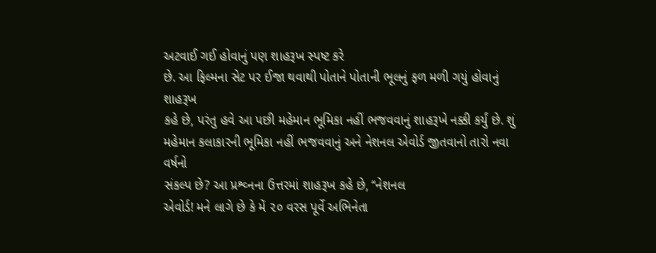અટવાઈ ગઈ હોવાનું પણ શાહરૂખ સ્પષ્ટ કરે
છે. આ ફિલ્મના સેટ પર ઈજા થવાથી પોતાને પોતાની ભૂલનું ફળ મળી ગયું હોવાનું શાહરૂખ
કહે છે, પરંતુ હવે આ પછી મહેમાન ભૂમિકા નહીં ભજવવાનું શાહરૂખે નક્કી કર્યું છે. શું
મહેમાન કલાકારની ભૂમિકા નહીં ભજવવાનું અને નેશનલ એવોર્ડ જીતવાનો તારો નવા વર્ષનો
સંકલ્પ છે? આ પ્રશ્વ્નના ઉત્તરમાં શાહરૂખ કહે છે, ‘‘નેશનલ
એવોર્ડ! મને લાગે છે કે મેં ૨૦ વરસ પૂર્વે અભિનેતા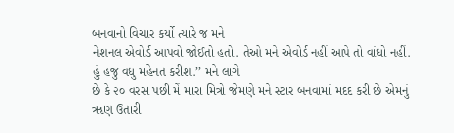બનવાનો વિચાર કર્યો ત્યારે જ મને
નેશનલ એવોર્ડ આપવો જોઈતો હતો. તેઓ મને એવોર્ડ નહીં આપે તો વાંધો નહીં.
હું હજુ વધુ મહેનત કરીશ.’’ મને લાગે
છે કે ૨૦ વરસ પછી મેં મારા મિત્રો જેમણે મને સ્ટાર બનવામાં મદદ કરી છે એમનું
ૠણ ઉતારી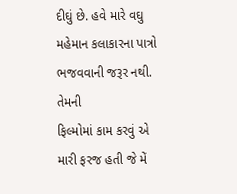દીઘું છે. હવે મારે વઘુ મહેમાન કલાકારના પાત્રો ભજવવાની જરૂર નથી. તેમની
ફિલ્મોમાં કામ કરવું એ મારી ફરજ હતી જે મેં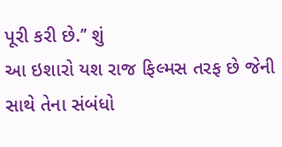પૂરી કરી છે.’’ શું
આ ઇશારો યશ રાજ ફિલ્મસ તરફ છે જેની સાથે તેના સંબંધો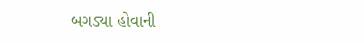બગડ્યા હોવાની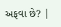અફવા છે? |